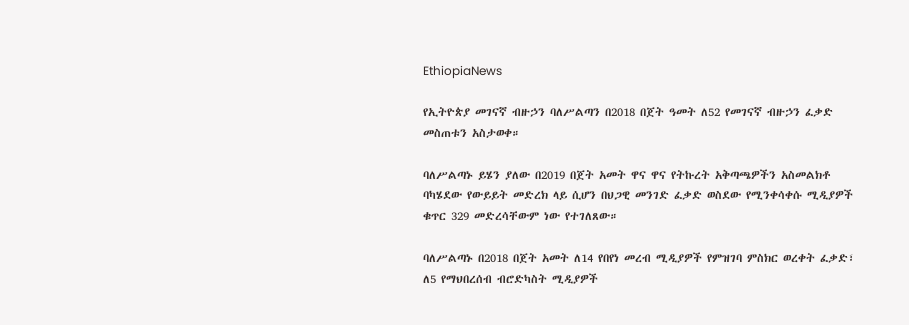EthiopiaNews

የኢትዮጵያ መገናኛ ብዙኃን ባለሥልጣን በ2018 በጀት ዓመት ለ52 የመገናኛ ብዙኃን ፈቃድ መስጠቱን አስታወቀ።

ባለሥልጣኑ ይሄን ያለው በ2019 በጀት አመት ዋና ዋና የትኩረት አቅጣጫዎችን አስመልክቶ ባካሄደው የውይይት መድረክ ላይ ሲሆን በህጋዊ መንገድ ፈቃድ ወስደው የሚንቀሳቀሱ ሚዲያዎች ቁጥር 329 መድረሳቸውም ነው የተገለጸው።

ባለሥልጣኑ በ2018 በጀት አመት ለ14 የበየነ መረብ ሚዲያዎች የምዝገባ ምስክር ወረቀት ፈቃድ፣ ለ5 የማህበረሰብ ብሮድካስት ሚዲያዎች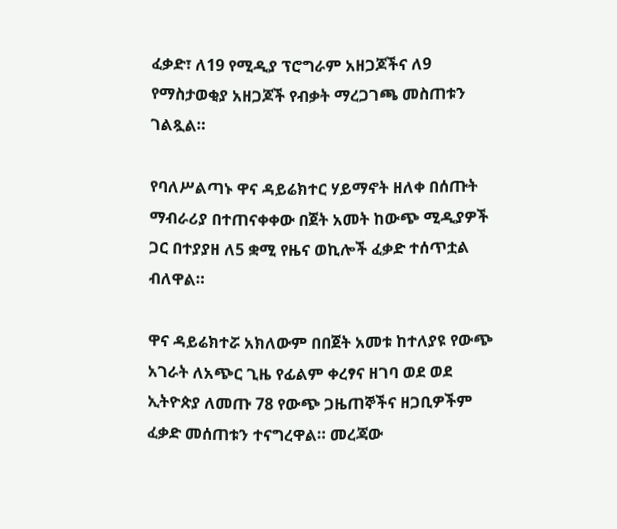ፈቃድ፣ ለ19 የሚዲያ ፕሮግራም አዘጋጆችና ለ9 የማስታወቂያ አዘጋጆች የብቃት ማረጋገጫ መስጠቱን ገልጿል።

የባለሥልጣኑ ዋና ዳይሬክተር ሃይማኖት ዘለቀ በሰጡት ማብራሪያ በተጠናቀቀው በጀት አመት ከውጭ ሚዲያዎች ጋር በተያያዘ ለ5 ቋሚ የዜና ወኪሎች ፈቃድ ተሰጥቷል ብለዋል።

ዋና ዳይሬክተሯ አክለውም በበጀት አመቱ ከተለያዩ የውጭ አገራት ለአጭር ጊዜ የፊልም ቀረፃና ዘገባ ወደ ወደ ኢትዮጵያ ለመጡ 78 የውጭ ጋዜጠኞችና ዘጋቢዎችም ፈቃድ መሰጠቱን ተናግረዋል። መረጃው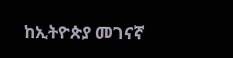ከኢትዮጵያ መገናኛ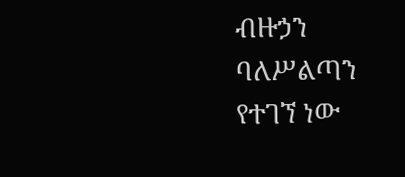ብዙኃን ባለሥልጣን የተገኘ ነው